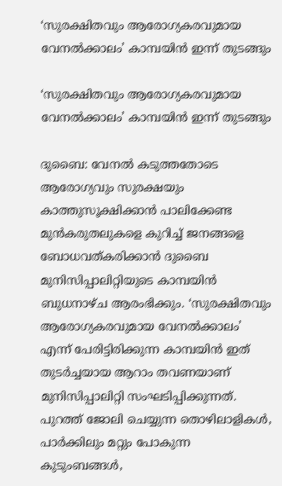‘സുരക്ഷിതവും ആരോഗ്യകരവുമായ വേനല്‍ക്കാലം’ കാമ്പയിന്‍ ഇന്ന് തുടങ്ങും

‘സുരക്ഷിതവും ആരോഗ്യകരവുമായ വേനല്‍ക്കാലം’ കാമ്പയിന്‍ ഇന്ന് തുടങ്ങും

ദുബൈ: വേനല്‍ കടുത്തതോടെ ആരോഗ്യവും സുരക്ഷയും കാത്തുസൂക്ഷിക്കാന്‍ പാലിക്കേണ്ട മുന്‍കരുതലുകളെ കുറിച്ച് ജനങ്ങളെ ബോധവത്കരിക്കാന്‍ ദുബൈ മുനിസിപ്പാലിറ്റിയുടെ കാമ്പയിന്‍ ബുധനാഴ്ച ആരംഭിക്കും. ‘സുരക്ഷിതവും ആരോഗ്യകരവുമായ വേനല്‍ക്കാലം’ എന്ന് പേരിട്ടിരിക്കുന്ന കാമ്പയിന്‍ ഇത് തുടര്‍ച്ചയായ ആറാം തവണയാണ് മുനിസിപ്പാലിറ്റി സംഘടിപ്പിക്കുന്നത്.
പുറത്ത് ജോലി ചെയ്യുന്ന തൊഴിലാളികള്‍, പാര്‍ക്കിലും മറ്റും പോകുന്ന കുടുംബങ്ങള്‍,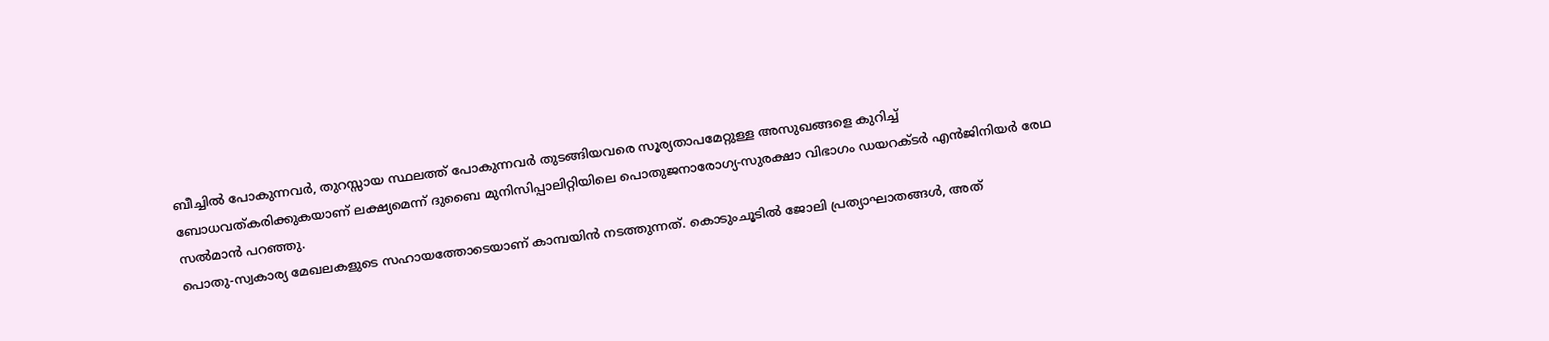ബീച്ചില്‍ പോകുന്നവര്‍, തുറസ്സായ സ്ഥലത്ത് പോകുന്നവര്‍ തുടങ്ങിയവരെ സൂര്യതാപമേറ്റുള്ള അസുഖങ്ങളെ കുറിച്ച് ബോധവത്കരിക്കുകയാണ് ലക്ഷ്യമെന്ന് ദുബൈ മുനിസിപ്പാലിറ്റിയിലെ പൊതുജനാരോഗ്യ-സുരക്ഷാ വിഭാഗം ഡയറക്ടര്‍ എന്‍ജിനിയര്‍ രേഥ സല്‍മാന്‍ പറഞ്ഞു.
പൊതു-സ്വകാര്യ മേഖലകളുടെ സഹായത്തോടെയാണ് കാമ്പയിന്‍ നടത്തുന്നത്. കൊടുംചൂടില്‍ ജോലി പ്രത്യാഘാതങ്ങള്‍, അത്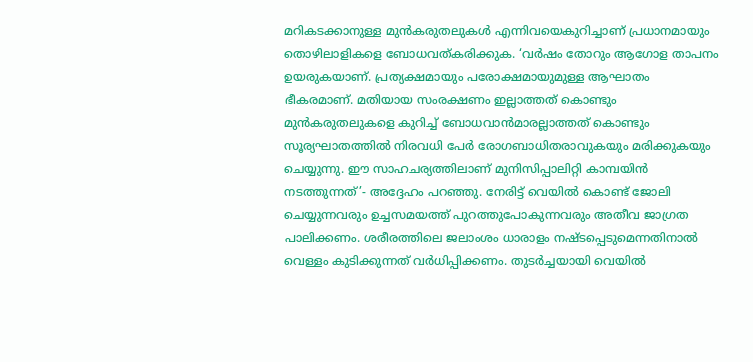മറികടക്കാനുള്ള മുന്‍കരുതലുകള്‍ എന്നിവയെകുറിച്ചാണ് പ്രധാനമായും തൊഴിലാളികളെ ബോധവത്കരിക്കുക. ‘വര്‍ഷം തോറും ആഗോള താപനം ഉയരുകയാണ്. പ്രത്യക്ഷമായും പരോക്ഷമായുമുള്ള ആഘാതം ഭീകരമാണ്. മതിയായ സംരക്ഷണം ഇല്ലാത്തത് കൊണ്ടും മുന്‍കരുതലുകളെ കുറിച്ച് ബോധവാന്‍മാരല്ലാത്തത് കൊണ്ടും സൂര്യഘാതത്തില്‍ നിരവധി പേര്‍ രോഗബാധിതരാവുകയും മരിക്കുകയും ചെയ്യുന്നു. ഈ സാഹചര്യത്തിലാണ് മുനിസിപ്പാലിറ്റി കാമ്പയിന്‍ നടത്തുന്നത്’- അദ്ദേഹം പറഞ്ഞു. നേരിട്ട് വെയില്‍ കൊണ്ട് ജോലി ചെയ്യുന്നവരും ഉച്ചസമയത്ത് പുറത്തുപോകുന്നവരും അതീവ ജാഗ്രത പാലിക്കണം. ശരീരത്തിലെ ജലാംശം ധാരാളം നഷ്ടപ്പെടുമെന്നതിനാല്‍ വെള്ളം കുടിക്കുന്നത് വര്‍ധിപ്പിക്കണം. തുടര്‍ച്ചയായി വെയില്‍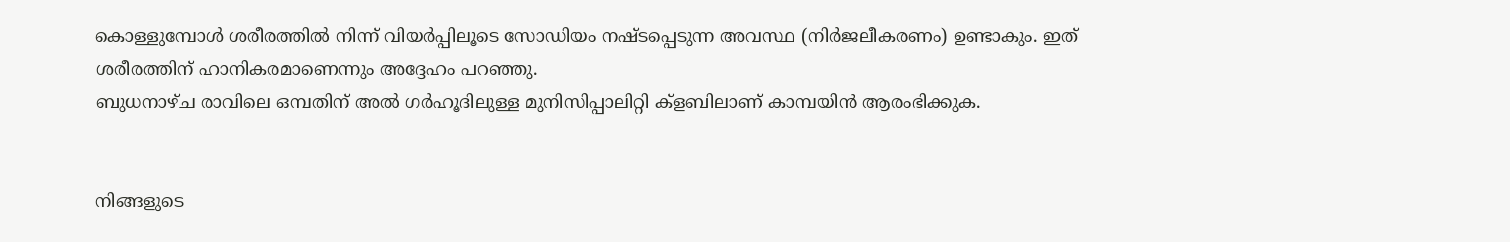കൊള്ളുമ്പോള്‍ ശരീരത്തില്‍ നിന്ന് വിയര്‍പ്പിലൂടെ സോഡിയം നഷ്ടപ്പെടുന്ന അവസ്ഥ (നിര്‍ജലീകരണം) ഉണ്ടാകും. ഇത് ശരീരത്തിന് ഹാനികരമാണെന്നും അദ്ദേഹം പറഞ്ഞു.
ബുധനാഴ്ച രാവിലെ ഒമ്പതിന് അല്‍ ഗര്‍ഹൂദിലുള്ള മുനിസിപ്പാലിറ്റി ക്ളബിലാണ് കാമ്പയിന്‍ ആരംഭിക്കുക.


നിങ്ങളുടെ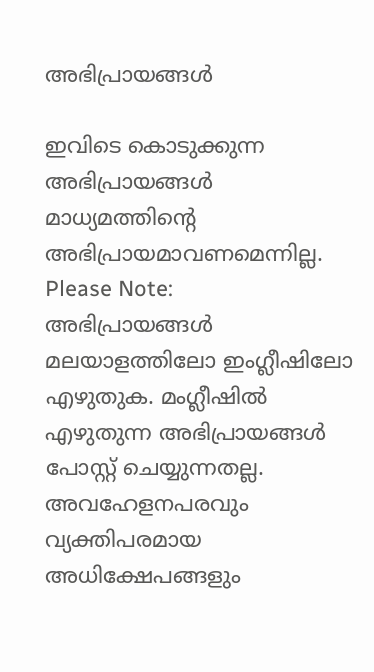അഭിപ്രായങ്ങള്‍

ഇവിടെ കൊടുക്കുന്ന അഭിപ്രായങ്ങള്‍ മാധ്യമത്തിന്റെ അഭിപ്രായമാവണമെന്നില്ല.
Please Note:
അഭിപ്രായങ്ങള്‍ മലയാളത്തിലോ ഇംഗ്ലീഷിലോ എഴുതുക. മംഗ്ലീഷില്‍ എഴുതുന്ന അഭിപ്രായങ്ങള്‍ പോസ്റ്റ് ചെയ്യുന്നതല്ല. അവഹേളനപരവും വ്യക്തിപരമായ അധിക്ഷേപങ്ങളും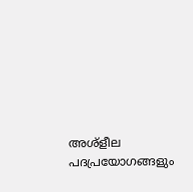അശ്ളീല പദപ്രയോഗങ്ങളും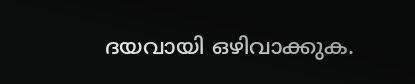ദയവായി ഒഴിവാക്കുക.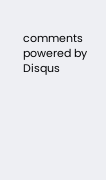comments powered by Disqus